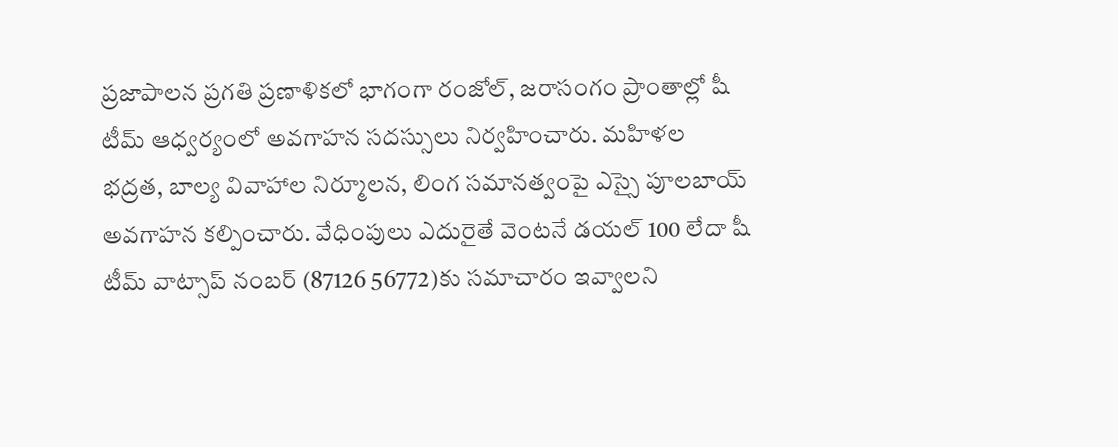ప్రజాపాలన ప్రగతి ప్రణాళికలో భాగంగా రంజోల్, జరాసంగం ప్రాంతాల్లో షీ టీమ్ ఆధ్వర్యంలో అవగాహన సదస్సులు నిర్వహించారు. మహిళల భద్రత, బాల్య వివాహాల నిర్మూలన, లింగ సమానత్వంపై ఎస్సై పూలబాయ్ అవగాహన కల్పించారు. వేధింపులు ఎదురైతే వెంటనే డయల్ 100 లేదా షీ టీమ్ వాట్సాప్ నంబర్ (87126 56772)కు సమాచారం ఇవ్వాలని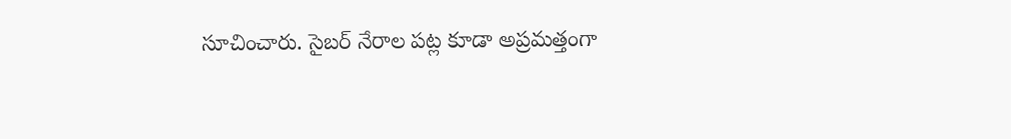సూచించారు. సైబర్ నేరాల పట్ల కూడా అప్రమత్తంగా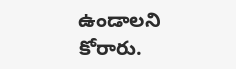ఉండాలని కోరారు.